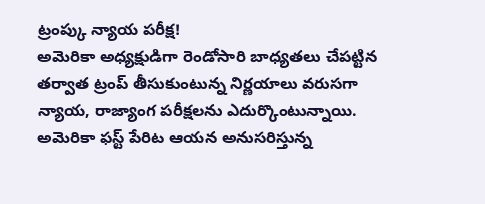ట్రంప్కు న్యాయ పరీక్ష!
అమెరికా అధ్యక్షుడిగా రెండోసారి బాధ్యతలు చేపట్టిన తర్వాత ట్రంప్ తీసుకుంటున్న నిర్ణయాలు వరుసగా న్యాయ, రాజ్యాంగ పరీక్షలను ఎదుర్కొంటున్నాయి. అమెరికా ఫస్ట్ పేరిట ఆయన అనుసరిస్తున్న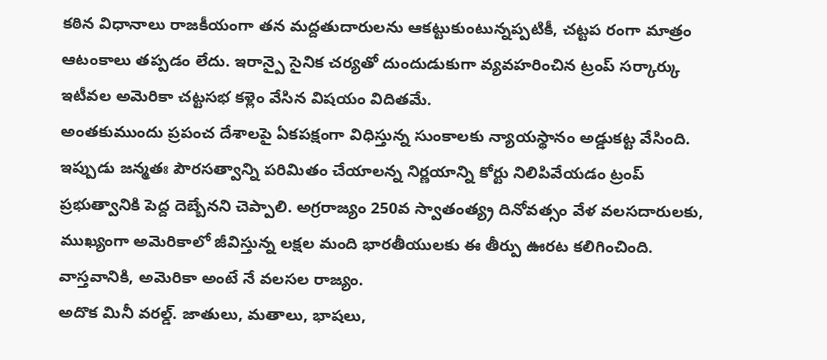కఠిన విధానాలు రాజకీయంగా తన మద్దతుదారులను ఆకట్టుకుంటున్నప్పటికీ, చట్టప రంగా మాత్రం ఆటంకాలు తప్పడం లేదు. ఇరాన్పై సైనిక చర్యతో దుందుడుకుగా వ్యవహరించిన ట్రంప్ సర్కార్కు ఇటీవల అమెరికా చట్టసభ కళ్లెం వేసిన విషయం విదితమే.
అంతకుముందు ప్రపంచ దేశాలపై ఏకపక్షంగా విధిస్తున్న సుంకాలకు న్యాయస్థానం అడ్డుకట్ట వేసింది. ఇప్పుడు జన్మతః పౌరసత్వాన్ని పరిమితం చేయాలన్న నిర్ణయాన్ని కోర్టు నిలిపివేయడం ట్రంప్ ప్రభుత్వానికి పెద్ద దెబ్బేనని చెప్పాలి. అగ్రరాజ్యం 250వ స్వాతంత్య్ర దినోవత్సం వేళ వలసదారులకు, ముఖ్యంగా అమెరికాలో జీవిస్తున్న లక్షల మంది భారతీయులకు ఈ తీర్పు ఊరట కలిగించింది. వాస్తవానికి, అమెరికా అంటే నే వలసల రాజ్యం.
అదొక మినీ వరల్డ్. జాతులు, మతాలు, భాషలు,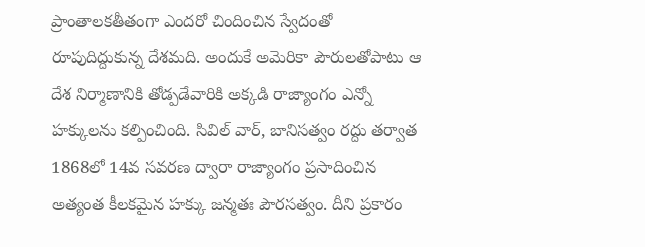ప్రాంతాలకతీతంగా ఎందరో చిందించిన స్వేదంతో రూపుదిద్దుకున్న దేశమది. అందుకే అమెరికా పౌరులతోపాటు ఆ దేశ నిర్మాణానికి తోడ్పడేవారికి అక్కడి రాజ్యాంగం ఎన్నో హక్కులను కల్పించింది. సివిల్ వార్, బానిసత్వం రద్దు తర్వాత 1868లో 14వ సవరణ ద్వారా రాజ్యాంగం ప్రసాదించిన అత్యంత కీలకమైన హక్కు జన్మతః పౌరసత్వం. దీని ప్రకారం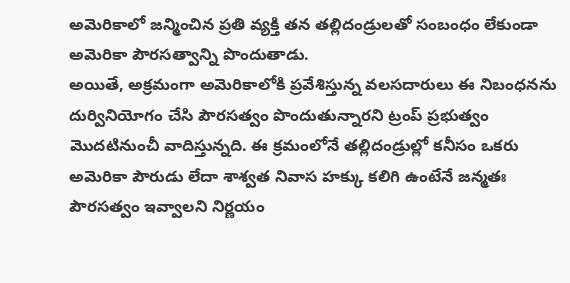అమెరికాలో జన్మించిన ప్రతి వ్యక్తి తన తల్లిదండ్రులతో సంబంధం లేకుండా అమెరికా పౌరసత్వాన్ని పొందుతాడు.
అయితే, అక్రమంగా అమెరికాలోకి ప్రవేశిస్తున్న వలసదారులు ఈ నిబంధనను దుర్వినియోగం చేసి పౌరసత్వం పొందుతున్నారని ట్రంప్ ప్రభుత్వం మొదటినుంచీ వాదిస్తున్నది. ఈ క్రమంలోనే తల్లిదండ్రుల్లో కనీసం ఒకరు అమెరికా పౌరుడు లేదా శాశ్వత నివాస హక్కు కలిగి ఉంటేనే జన్మతః పౌరసత్వం ఇవ్వాలని నిర్ణయం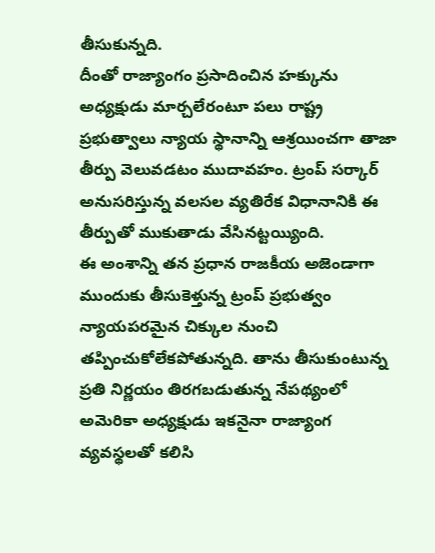తీసుకున్నది.
దీంతో రాజ్యాంగం ప్రసాదించిన హక్కును అధ్యక్షుడు మార్చలేరంటూ పలు రాష్ట్ర ప్రభుత్వాలు న్యాయ స్థానాన్ని ఆశ్రయించగా తాజా తీర్పు వెలువడటం ముదావహం. ట్రంప్ సర్కార్ అనుసరిస్తున్న వలసల వ్యతిరేక విధానానికి ఈ తీర్పుతో ముకుతాడు వేసినట్టయ్యింది.
ఈ అంశాన్ని తన ప్రధాన రాజకీయ అజెండాగా ముందుకు తీసుకెళ్తున్న ట్రంప్ ప్రభుత్వం న్యాయపరమైన చిక్కుల నుంచి తప్పించుకోలేకపోతున్నది. తాను తీసుకుంటున్న ప్రతి నిర్ణయం తిరగబడుతున్న నేపథ్యంలో అమెరికా అధ్యక్షుడు ఇకనైనా రాజ్యాంగ వ్యవస్థలతో కలిసి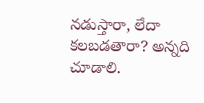నడుస్తారా, లేదా కలబడతారా? అన్నది చూడాలి.